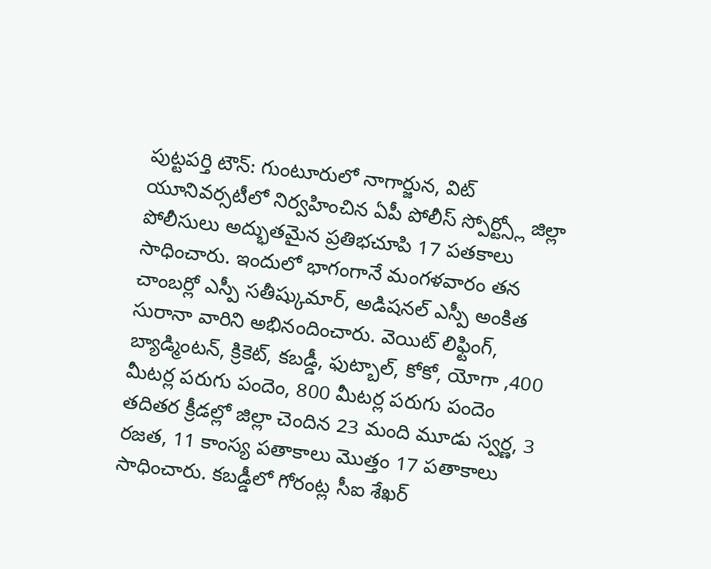పుట్టపర్తి టౌన్: గుంటూరులో నాగార్జున, విట్ యూనివర్సటీలో నిర్వహించిన ఏపీ పోలీస్ స్పోర్ట్స్లో జిల్లా పోలీసులు అద్భుతమైన ప్రతిభచూపి 17 పతకాలు సాధించారు. ఇందులో భాగంగానే మంగళవారం తన చాంబర్లో ఎస్పీ సతీష్కుమార్, అడిషనల్ ఎస్పీ అంకిత సురానా వారిని అభినందించారు. వెయిట్ లిఫ్టింగ్, బ్యాడ్మింటన్, క్రికెట్, కబడ్డీ, ఫుట్బాల్, కోకో, యోగా ,400 మీటర్ల పరుగు పందెం, 800 మీటర్ల పరుగు పందెం తదితర క్రీడల్లో జిల్లా చెందిన 23 మంది మూడు స్వర్ణ, 3 రజత, 11 కాంస్య పతాకాలు మొత్తం 17 పతాకాలు సాధించారు. కబడ్డీలో గోరంట్ల సీఐ శేఖర్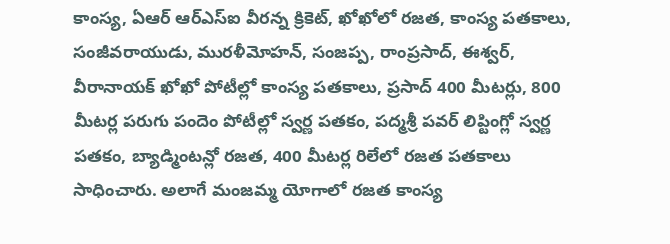కాంస్య, ఏఆర్ ఆర్ఎస్ఐ వీరన్న క్రికెట్, ఖోఖోలో రజత, కాంస్య పతకాలు, సంజీవరాయుడు, మురళీమోహన్, సంజప్ప, రాంప్రసాద్, ఈశ్వర్, వీరానాయక్ ఖోఖో పోటీల్లో కాంస్య పతకాలు, ప్రసాద్ 400 మీటర్లు, 800 మీటర్ల పరుగు పందెం పోటీల్లో స్వర్ణ పతకం, పద్మశ్రీ పవర్ లిప్టింగ్లో స్వర్ణ పతకం, బ్యాడ్మింటన్లో రజత, 400 మీటర్ల రిలేలో రజత పతకాలు సాధించారు. అలాగే మంజమ్మ యోగాలో రజత కాంస్య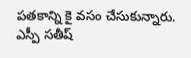పతకాన్ని కై వసం చేసుకున్నారు. ఎస్పీ సతీష్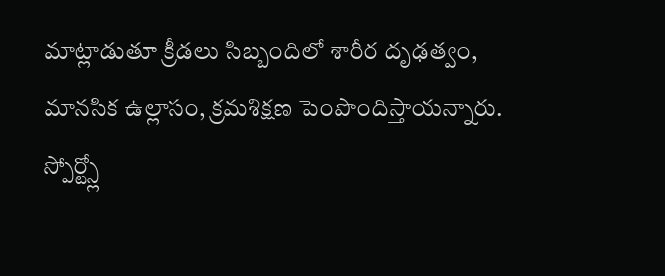మాట్లాడుతూ క్రీడలు సిబ్బందిలో శారీర దృఢత్వం, మానసిక ఉల్లాసం, క్రమశిక్షణ పెంపొందిస్తాయన్నారు. స్పోర్ట్స్లో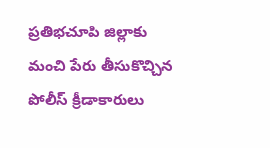ప్రతిభచూపి జిల్లాకు మంచి పేరు తీసుకొచ్చిన పోలీస్ క్రీడాకారులు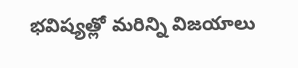భవిష్యత్లో మరిన్ని విజయాలు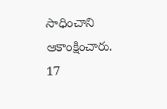సాధించాని ఆకాంక్షించారు.
17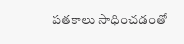పతకాలు సాధించడంతో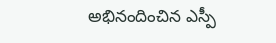అభినందించిన ఎస్పీ